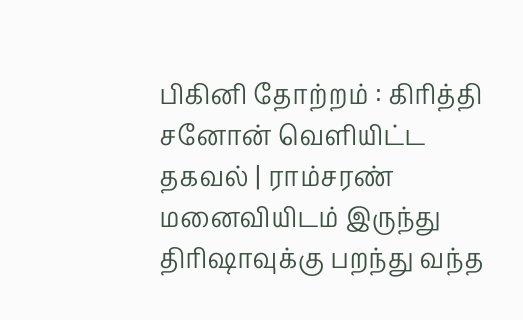பிகினி தோற்றம் : கிரித்தி சனோன் வெளியிட்ட தகவல் | ராம்சரண் மனைவியிடம் இருந்து திரிஷாவுக்கு பறந்து வந்த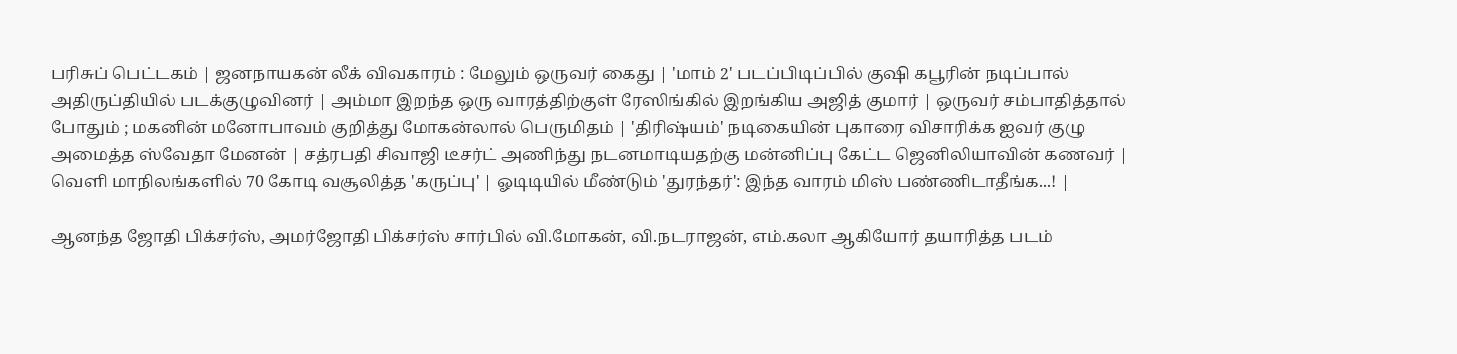பரிசுப் பெட்டகம் | ஜனநாயகன் லீக் விவகாரம் : மேலும் ஒருவர் கைது | 'மாம் 2' படப்பிடிப்பில் குஷி கபூரின் நடிப்பால் அதிருப்தியில் படக்குழுவினர் | அம்மா இறந்த ஒரு வாரத்திற்குள் ரேஸிங்கில் இறங்கிய அஜித் குமார் | ஒருவர் சம்பாதித்தால் போதும் ; மகனின் மனோபாவம் குறித்து மோகன்லால் பெருமிதம் | 'திரிஷ்யம்' நடிகையின் புகாரை விசாரிக்க ஐவர் குழு அமைத்த ஸ்வேதா மேனன் | சத்ரபதி சிவாஜி டீசர்ட் அணிந்து நடனமாடியதற்கு மன்னிப்பு கேட்ட ஜெனிலியாவின் கணவர் | வெளி மாநிலங்களில் 70 கோடி வசூலித்த 'கருப்பு' | ஓடிடியில் மீண்டும் 'துரந்தர்': இந்த வாரம் மிஸ் பண்ணிடாதீங்க...! |

ஆனந்த ஜோதி பிக்சர்ஸ், அமர்ஜோதி பிக்சர்ஸ் சார்பில் வி.மோகன், வி.நடராஜன், எம்.கலா ஆகியோர் தயாரித்த படம்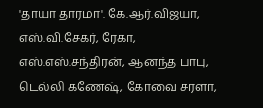'தாயா தாரமா'. கே.ஆர்.விஜயா, எஸ்.வி.சேகர், ரேகா, எஸ்.எஸ்.சந்திரன், ஆனந்த பாபு, டெல்லி கணேஷ், கோவை சரளா,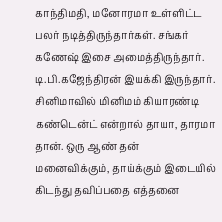காந்திமதி, மனோரமா உள்ளிட்ட பலர் நடித்திருந்தார்கள். சங்கர் கணேஷ் இசை அமைத்திருந்தார். டி.பி.கஜேந்திரன் இயக்கி இருந்தார்.
சினிமாவில் மினிமம் கியாரண்டி கண்டென்ட் என்றால் தாயா, தாரமா தான். ஒரு ஆண் தன் மனைவிக்கும், தாய்க்கும் இடையில் கிடந்து தவிப்பதை எத்தனை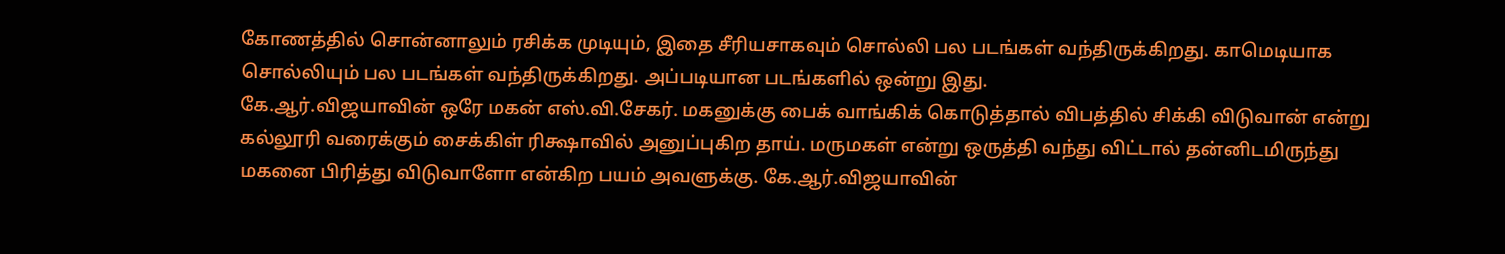கோணத்தில் சொன்னாலும் ரசிக்க முடியும், இதை சீரியசாகவும் சொல்லி பல படங்கள் வந்திருக்கிறது. காமெடியாக சொல்லியும் பல படங்கள் வந்திருக்கிறது. அப்படியான படங்களில் ஒன்று இது.
கே.ஆர்.விஜயாவின் ஒரே மகன் எஸ்.வி.சேகர். மகனுக்கு பைக் வாங்கிக் கொடுத்தால் விபத்தில் சிக்கி விடுவான் என்று கல்லூரி வரைக்கும் சைக்கிள் ரிக்ஷாவில் அனுப்புகிற தாய். மருமகள் என்று ஒருத்தி வந்து விட்டால் தன்னிடமிருந்து மகனை பிரித்து விடுவாளோ என்கிற பயம் அவளுக்கு. கே.ஆர்.விஜயாவின்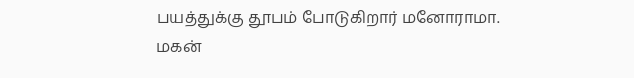பயத்துக்கு தூபம் போடுகிறார் மனோராமா.
மகன்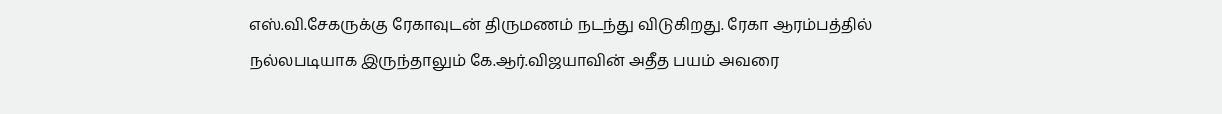எஸ்.வி.சேகருக்கு ரேகாவுடன் திருமணம் நடந்து விடுகிறது. ரேகா ஆரம்பத்தில் நல்லபடியாக இருந்தாலும் கே.ஆர்.விஜயாவின் அதீத பயம் அவரை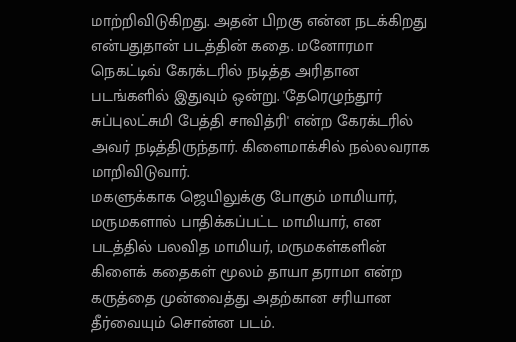மாற்றிவிடுகிறது. அதன் பிறகு என்ன நடக்கிறது என்பதுதான் படத்தின் கதை. மனோரமா நெகட்டிவ் கேரக்டரில் நடித்த அரிதான படங்களில் இதுவும் ஒன்று. 'தேரெழுந்தூர் சுப்புலட்சுமி பேத்தி சாவித்ரி' என்ற கேரக்டரில் அவர் நடித்திருந்தார். கிளைமாக்சில் நல்லவராக மாறிவிடுவார்.
மகளுக்காக ஜெயிலுக்கு போகும் மாமியார், மருமகளால் பாதிக்கப்பட்ட மாமியார், என படத்தில் பலவித மாமியர், மருமகள்களின் கிளைக் கதைகள் மூலம் தாயா தராமா என்ற கருத்தை முன்வைத்து அதற்கான சரியான தீர்வையும் சொன்ன படம்.